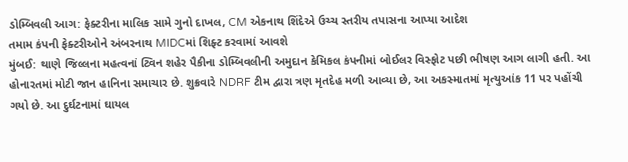ડોમ્બિવલી આગ: ફેક્ટરીના માલિક સામે ગુનો દાખલ, CM એકનાથ શિંદેએ ઉચ્ચ સ્તરીય તપાસના આપ્યા આદેશ
તમામ કંપની ફેક્ટરીઓને અંબરનાથ MIDCમાં શિફ્ટ કરવામાં આવશે
મુંબઈ: થાણે જિલ્લના મહત્વનાં ટ્વિન શહેર પૈકીના ડોમ્બિવલીની અમુદાન કેમિકલ કંપનીમાં બોઈલર વિસ્ફોટ પછી ભીષણ આગ લાગી હતી. આ હોનારતમાં મોટી જાન હાનિના સમાચાર છે. શુક્રવારે NDRF ટીમ દ્વારા ત્રણ મૃતદેહ મળી આવ્યા છે, આ અકસ્માતમાં મૃત્યુઆંક 11 પર પહોંચી ગયો છે. આ દુર્ઘટનામાં ઘાયલ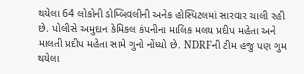થયેલા 64 લોકોની ડોમ્બિવલીની અનેક હોસ્પિટલમાં સારવાર ચાલી રહી છે. પોલીસે અમુદાન કેમિકલ કંપનીના માલિક મલય પ્રદીપ મહેતા અને માલતી પ્રદીપ મહેતા સામે ગુનો નોંધ્યો છે. NDRFની ટીમ હજુ પણ ગુમ થયેલા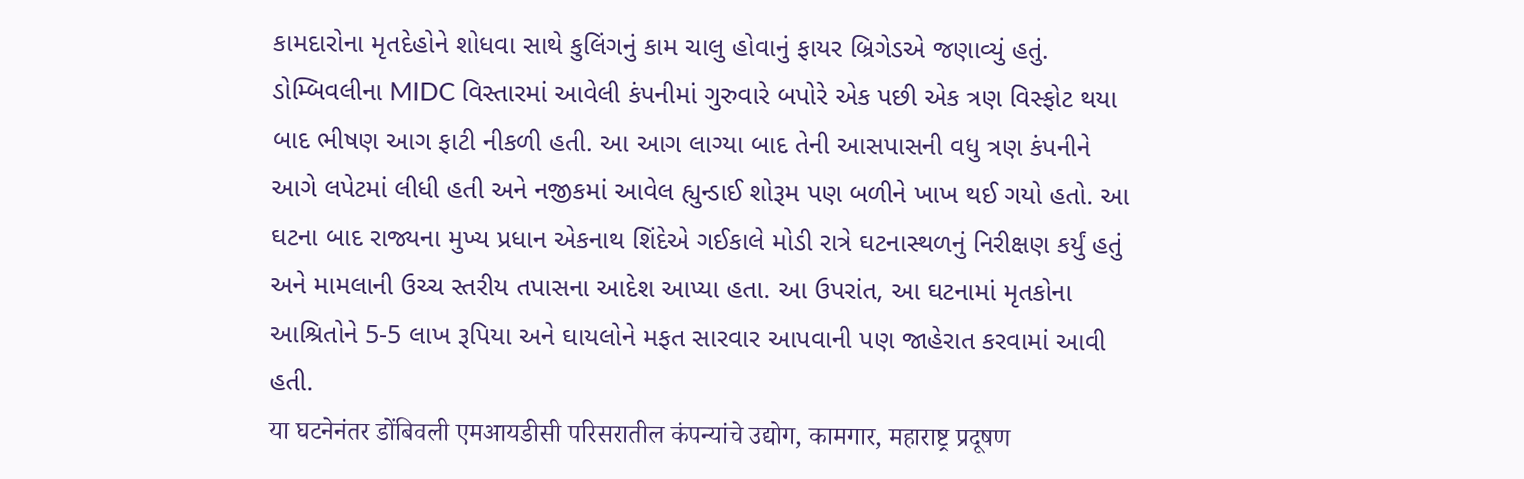કામદારોના મૃતદેહોને શોધવા સાથે કુલિંગનું કામ ચાલુ હોવાનું ફાયર બ્રિગેડએ જણાવ્યું હતું.
ડોમ્બિવલીના MIDC વિસ્તારમાં આવેલી કંપનીમાં ગુરુવારે બપોરે એક પછી એક ત્રણ વિસ્ફોટ થયા બાદ ભીષણ આગ ફાટી નીકળી હતી. આ આગ લાગ્યા બાદ તેની આસપાસની વધુ ત્રણ કંપનીને આગે લપેટમાં લીધી હતી અને નજીકમાં આવેલ હ્યુન્ડાઈ શોરૂમ પણ બળીને ખાખ થઈ ગયો હતો. આ ઘટના બાદ રાજ્યના મુખ્ય પ્રધાન એકનાથ શિંદેએ ગઈકાલે મોડી રાત્રે ઘટનાસ્થળનું નિરીક્ષણ કર્યું હતું અને મામલાની ઉચ્ચ સ્તરીય તપાસના આદેશ આપ્યા હતા. આ ઉપરાંત, આ ઘટનામાં મૃતકોના આશ્રિતોને 5-5 લાખ રૂપિયા અને ઘાયલોને મફત સારવાર આપવાની પણ જાહેરાત કરવામાં આવી હતી.
या घटनेनंतर डोंबिवली एमआयडीसी परिसरातील कंपन्यांचे उद्योग, कामगार, महाराष्ट्र प्रदूषण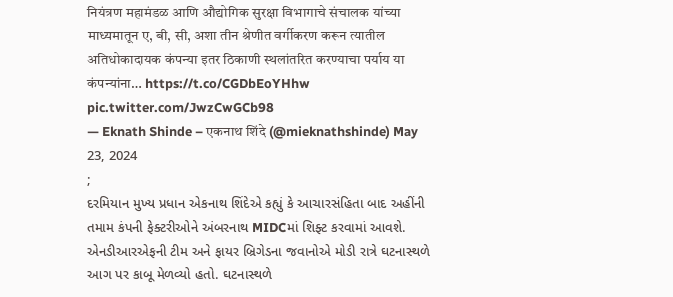नियंत्रण महामंडळ आणि औद्योगिक सुरक्षा विभागाचे संचालक यांच्या माध्यमातून ए, बी, सी, अशा तीन श्रेणीत वर्गीकरण करून त्यातील अतिधोकादायक कंपन्या इतर ठिकाणी स्थलांतरित करण्याचा पर्याय या कंपन्यांना… https://t.co/CGDbEoYHhw pic.twitter.com/JwzCwGCb98
— Eknath Shinde – एकनाथ शिंदे (@mieknathshinde) May 23, 2024
;
દરમિયાન મુખ્ય પ્રધાન એકનાથ શિંદેએ કહ્યું કે આચારસંહિતા બાદ અહીંની તમામ કંપની ફેક્ટરીઓને અંબરનાથ MIDCમાં શિફ્ટ કરવામાં આવશે. એનડીઆરએફની ટીમ અને ફાયર બ્રિગેડના જવાનોએ મોડી રાત્રે ઘટનાસ્થળે આગ પર કાબૂ મેળવ્યો હતો. ઘટનાસ્થળે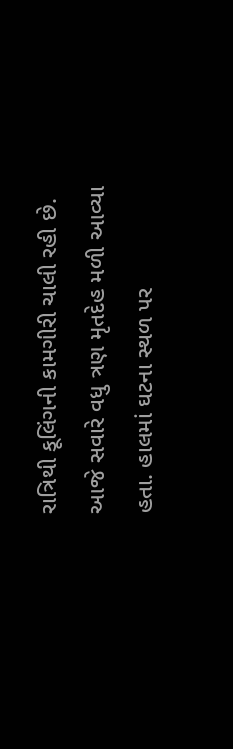રાત્રિથી કૂલિંગની કામગીરી ચાલી રહી છે. આજે સવારે વધુ ત્રણ મૃતદેહ મળી આવ્યા હતા. હાલમાં ઘટના સ્થળ પર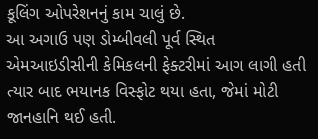કૂલિંગ ઓપરેશનનું કામ ચાલું છે.
આ અગાઉ પણ ડોમ્બીવલી પૂર્વ સ્થિત એમઆઇડીસીની કેમિકલની ફેક્ટરીમાં આગ લાગી હતી ત્યાર બાદ ભયાનક વિસ્ફોટ થયા હતા, જેમાં મોટી જાનહાનિ થઈ હતી.